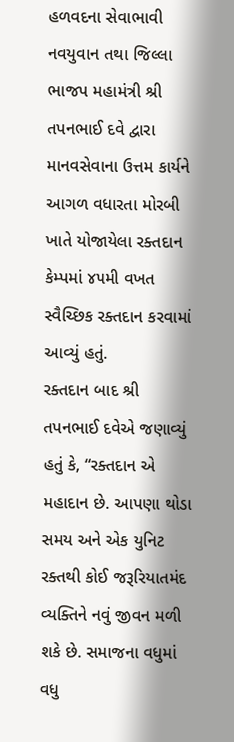હળવદના સેવાભાવી નવયુવાન તથા જિલ્લા ભાજપ મહામંત્રી શ્રી તપનભાઈ દવે દ્વારા માનવસેવાના ઉત્તમ કાર્યને આગળ વધારતા મોરબી ખાતે યોજાયેલા રક્તદાન કેમ્પમાં ૪૫મી વખત સ્વૈચ્છિક રક્તદાન કરવામાં આવ્યું હતું.
રક્તદાન બાદ શ્રી તપનભાઈ દવેએ જણાવ્યું હતું કે, “રક્તદાન એ મહાદાન છે. આપણા થોડા સમય અને એક યુનિટ રક્તથી કોઈ જરૂરિયાતમંદ વ્યક્તિને નવું જીવન મળી શકે છે. સમાજના વધુમાં વધુ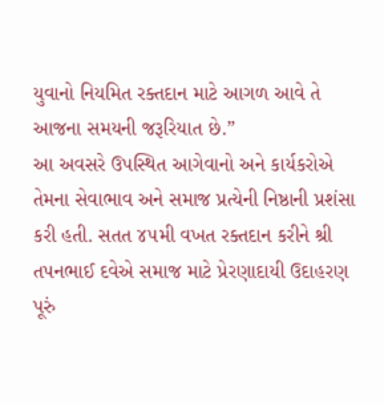યુવાનો નિયમિત રક્તદાન માટે આગળ આવે તે આજના સમયની જરૂરિયાત છે.”
આ અવસરે ઉપસ્થિત આગેવાનો અને કાર્યકરોએ તેમના સેવાભાવ અને સમાજ પ્રત્યેની નિષ્ઠાની પ્રશંસા કરી હતી. સતત ૪૫મી વખત રક્તદાન કરીને શ્રી તપનભાઈ દવેએ સમાજ માટે પ્રેરણાદાયી ઉદાહરણ પૂરું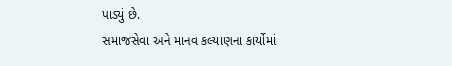પાડ્યું છે.
સમાજસેવા અને માનવ કલ્યાણના કાર્યોમાં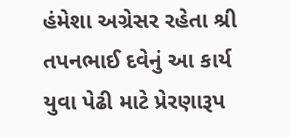હંમેશા અગ્રેસર રહેતા શ્રી તપનભાઈ દવેનું આ કાર્ય યુવા પેઢી માટે પ્રેરણારૂપ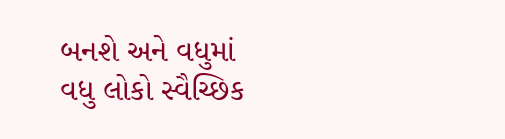બનશે અને વધુમાં વધુ લોકો સ્વૈચ્છિક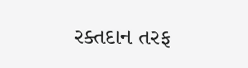રક્તદાન તરફ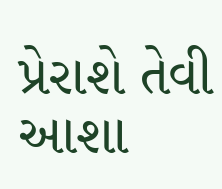પ્રેરાશે તેવી આશા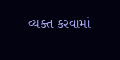વ્યક્ત કરવામાં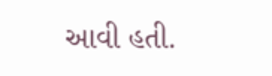આવી હતી.